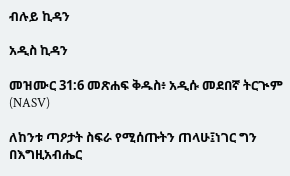ብሉይ ኪዳን

አዲስ ኪዳን

መዝሙር 31:6 መጽሐፍ ቅዱስ፥ አዲሱ መደበኛ ትርጒም (NASV)

ለከንቱ ጣዖታት ስፍራ የሚሰጡትን ጠላሁ፤ነገር ግን በእግዚአብሔር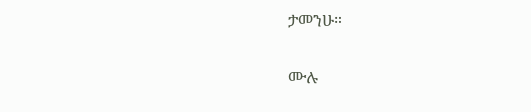ታመንሁ።

ሙሉ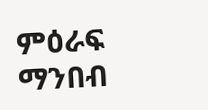ምዕራፍ ማንበብ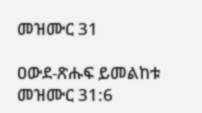መዝሙር 31

ዐውደ-ጽሑፍ ይመልከቱ መዝሙር 31:6